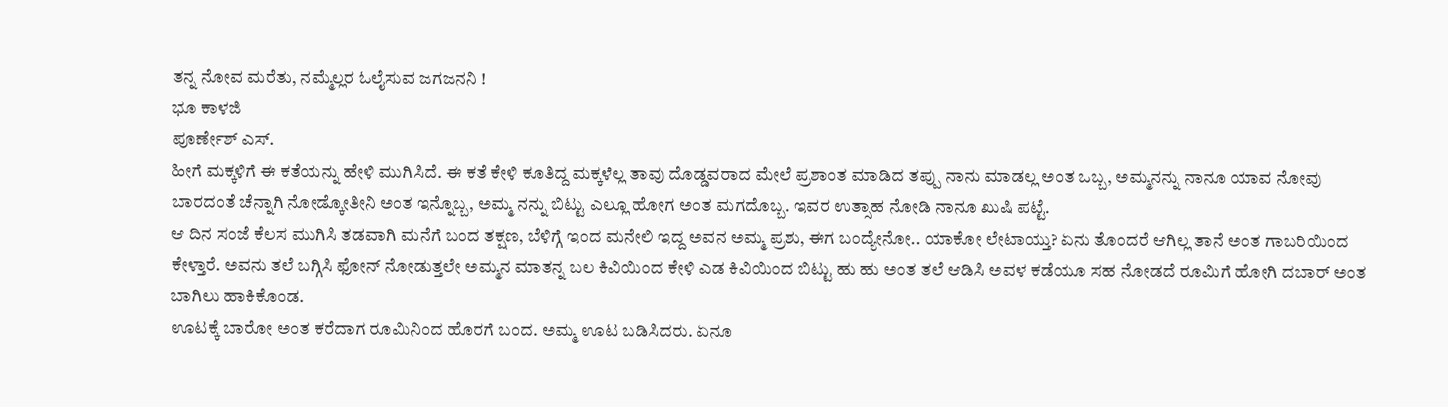ತನ್ನ ನೋವ ಮರೆತು, ನಮ್ಮೆಲ್ಲರ ಓಲೈಸುವ ಜಗಜನನಿ !
ಭೂ ಕಾಳಜಿ
ಪೂರ್ಣೇಶ್ ಎಸ್‌.
ಹೀಗೆ ಮಕ್ಕಳಿಗೆ ಈ ಕತೆಯನ್ನು ಹೇಳಿ ಮುಗಿಸಿದೆ. ಈ ಕತೆ ಕೇಳಿ ಕೂತಿದ್ದ ಮಕ್ಕಳೆಲ್ಲ ತಾವು ದೊಡ್ಡವರಾದ ಮೇಲೆ ಪ್ರಶಾಂತ ಮಾಡಿದ ತಪ್ಪು ನಾನು ಮಾಡಲ್ಲ ಅಂತ ಒಬ್ಬ, ಅಮ್ಮನನ್ನು ನಾನೂ ಯಾವ ನೋವು ಬಾರದಂತೆ ಚೆನ್ನಾಗಿ ನೋಡ್ಕೋತೀನಿ ಅಂತ ಇನ್ನೊಬ್ಬ, ಅಮ್ಮ ನನ್ನು ಬಿಟ್ಟು ಎಲ್ಲೂ ಹೋಗ ಅಂತ ಮಗದೊಬ್ಬ. ಇವರ ಉತ್ಸಾಹ ನೋಡಿ ನಾನೂ ಖುಷಿ ಪಟ್ಟೆ.
ಆ ದಿನ ಸಂಜೆ ಕೆಲಸ ಮುಗಿಸಿ ತಡವಾಗಿ ಮನೆಗೆ ಬಂದ ತಕ್ಷಣ, ಬೆಳಿಗ್ಗೆ ಇಂದ ಮನೇಲಿ ಇದ್ದ ಅವನ ಅಮ್ಮ ಪ್ರಶು, ಈಗ ಬಂದ್ಯೇನೋ.. ಯಾಕೋ ಲೇಟಾಯ್ತು? ಏನು ತೊಂದರೆ ಆಗಿಲ್ಲ ತಾನೆ ಅಂತ ಗಾಬರಿಯಿಂದ ಕೇಳ್ತಾರೆ. ಅವನು ತಲೆ ಬಗ್ಗಿಸಿ ಫೋನ್ ನೋಡುತ್ತಲೇ ಅಮ್ಮನ ಮಾತನ್ನ ಬಲ ಕಿವಿಯಿಂದ ಕೇಳಿ ಎಡ ಕಿವಿಯಿಂದ ಬಿಟ್ಟು ಹು ಹು ಅಂತ ತಲೆ ಆಡಿಸಿ ಅವಳ ಕಡೆಯೂ ಸಹ ನೋಡದೆ ರೂಮಿಗೆ ಹೋಗಿ ದಬಾರ್ ಅಂತ ಬಾಗಿಲು ಹಾಕಿಕೊಂಡ.
ಊಟಕ್ಕೆ ಬಾರೋ ಅಂತ ಕರೆದಾಗ ರೂಮಿನಿಂದ ಹೊರಗೆ ಬಂದ. ಅಮ್ಮ ಊಟ ಬಡಿಸಿದರು. ಏನೂ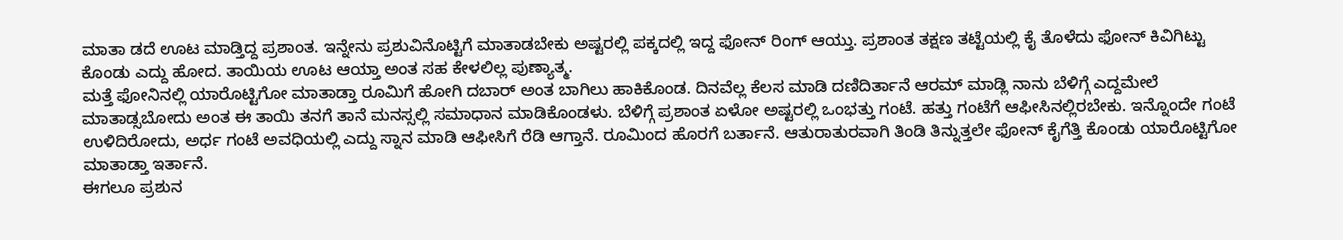ಮಾತಾ ಡದೆ ಊಟ ಮಾಡ್ತಿದ್ದ ಪ್ರಶಾಂತ. ಇನ್ನೇನು ಪ್ರಶುವಿನೊಟ್ಟಿಗೆ ಮಾತಾಡಬೇಕು ಅಷ್ಟರಲ್ಲಿ ಪಕ್ಕದಲ್ಲಿ ಇದ್ದ ಫೋನ್ ರಿಂಗ್ ಆಯ್ತು. ಪ್ರಶಾಂತ ತಕ್ಷಣ ತಟ್ಟೆಯಲ್ಲಿ ಕೈ ತೊಳೆದು ಫೋನ್ ಕಿವಿಗಿಟ್ಟು ಕೊಂಡು ಎದ್ದು ಹೋದ. ತಾಯಿಯ ಊಟ ಆಯ್ತಾ ಅಂತ ಸಹ ಕೇಳಲಿಲ್ಲ ಪುಣ್ಯಾತ್ಮ.
ಮತ್ತೆ ಫೋನಿನಲ್ಲಿ ಯಾರೊಟ್ಟಿಗೋ ಮಾತಾಡ್ತಾ ರೂಮಿಗೆ ಹೋಗಿ ದಬಾರ್ ಅಂತ ಬಾಗಿಲು ಹಾಕಿಕೊಂಡ. ದಿನವೆಲ್ಲ ಕೆಲಸ ಮಾಡಿ ದಣಿದಿರ್ತಾನೆ ಆರಮ್ ಮಾಡ್ಲಿ ನಾನು ಬೆಳಿಗ್ಗೆ ಎದ್ದಮೇಲೆ ಮಾತಾಡ್ಸಬೋದು ಅಂತ ಈ ತಾಯಿ ತನಗೆ ತಾನೆ ಮನಸ್ಸಲ್ಲಿ ಸಮಾಧಾನ ಮಾಡಿಕೊಂಡಳು. ಬೆಳಿಗ್ಗೆ ಪ್ರಶಾಂತ ಏಳೋ ಅಷ್ಟರಲ್ಲಿ ಒಂಭತ್ತು ಗಂಟೆ. ಹತ್ತು ಗಂಟೆಗೆ ಆಫೀಸಿನಲ್ಲಿರಬೇಕು. ಇನ್ನೊಂದೇ ಗಂಟೆ ಉಳಿದಿರೋದು, ಅರ್ಧ ಗಂಟೆ ಅವಧಿಯಲ್ಲಿ ಎದ್ದು ಸ್ನಾನ ಮಾಡಿ ಆಫೀಸಿಗೆ ರೆಡಿ ಆಗ್ತಾನೆ. ರೂಮಿಂದ ಹೊರಗೆ ಬರ್ತಾನೆ. ಆತುರಾತುರವಾಗಿ ತಿಂಡಿ ತಿನ್ನುತ್ತಲೇ ಫೋನ್ ಕೈಗೆತ್ತಿ ಕೊಂಡು ಯಾರೊಟ್ಟಿಗೋ ಮಾತಾಡ್ತಾ ಇರ್ತಾನೆ.
ಈಗಲೂ ಪ್ರಶುನ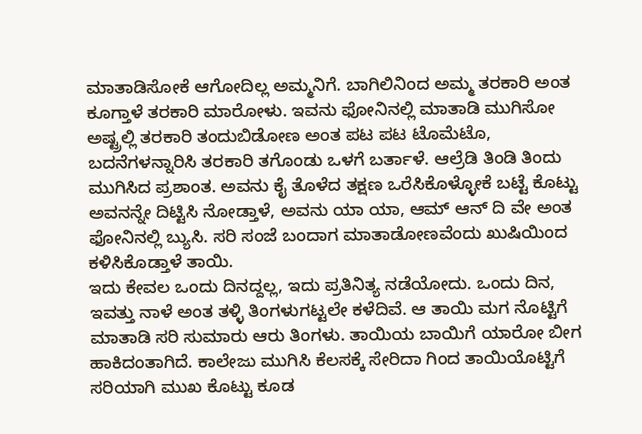ಮಾತಾಡಿಸೋಕೆ ಆಗೋದಿಲ್ಲ ಅಮ್ಮನಿಗೆ. ಬಾಗಿಲಿನಿಂದ ಅಮ್ಮ ತರಕಾರಿ ಅಂತ ಕೂಗ್ತಾಳೆ ತರಕಾರಿ ಮಾರೋಳು. ಇವನು ಫೋನಿನಲ್ಲಿ ಮಾತಾಡಿ ಮುಗಿಸೋ ಅಷ್ಟ್ರಲ್ಲಿ ತರಕಾರಿ ತಂದುಬಿಡೋಣ ಅಂತ ಪಟ ಪಟ ಟೊಮೆಟೊ, ಬದನೆಗಳನ್ನಾರಿಸಿ ತರಕಾರಿ ತಗೊಂಡು ಒಳಗೆ ಬರ್ತಾಳೆ. ಆಲ್ರೆಡಿ ತಿಂಡಿ ತಿಂದು ಮುಗಿಸಿದ ಪ್ರಶಾಂತ. ಅವನು ಕೈ ತೊಳೆದ ತಕ್ಷಣ ಒರೆಸಿಕೊಳ್ಳೋಕೆ ಬಟ್ಟೆ ಕೊಟ್ಟು ಅವನನ್ನೇ ದಿಟ್ಟಿಸಿ ನೋಡ್ತಾಳೆ, ಅವನು ಯಾ ಯಾ, ಆಮ್ ಆನ್ ದಿ ವೇ ಅಂತ ಫೋನಿನಲ್ಲಿ ಬ್ಯುಸಿ. ಸರಿ ಸಂಜೆ ಬಂದಾಗ ಮಾತಾಡೋಣವೆಂದು ಖುಷಿಯಿಂದ ಕಳಿಸಿಕೊಡ್ತಾಳೆ ತಾಯಿ.
ಇದು ಕೇವಲ ಒಂದು ದಿನದ್ದಲ್ಲ, ಇದು ಪ್ರತಿನಿತ್ಯ ನಡೆಯೋದು. ಒಂದು ದಿನ, ಇವತ್ತು ನಾಳೆ ಅಂತ ತಳ್ಳಿ ತಿಂಗಳುಗಟ್ಟಲೇ ಕಳೆದಿವೆ. ಆ ತಾಯಿ ಮಗ ನೊಟ್ಟಿಗೆ ಮಾತಾಡಿ ಸರಿ ಸುಮಾರು ಆರು ತಿಂಗಳು. ತಾಯಿಯ ಬಾಯಿಗೆ ಯಾರೋ ಬೀಗ ಹಾಕಿದಂತಾಗಿದೆ. ಕಾಲೇಜು ಮುಗಿಸಿ ಕೆಲಸಕ್ಕೆ ಸೇರಿದಾ ಗಿಂದ ತಾಯಿಯೊಟ್ಟಿಗೆ ಸರಿಯಾಗಿ ಮುಖ ಕೊಟ್ಟು ಕೂಡ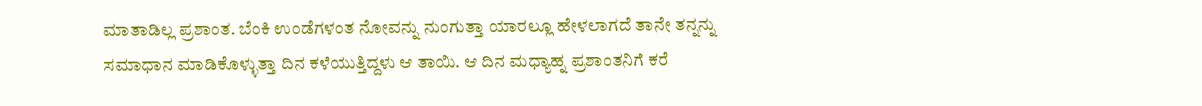ಮಾತಾಡಿಲ್ಲ ಪ್ರಶಾಂತ. ಬೆಂಕಿ ಉಂಡೆಗಳಂತ ನೋವನ್ನು ನುಂಗುತ್ತಾ ಯಾರಲ್ಲೂ ಹೇಳಲಾಗದೆ ತಾನೇ ತನ್ನನ್ನು ಸಮಾಧಾನ ಮಾಡಿಕೊಳ್ಳುತ್ತಾ ದಿನ ಕಳೆಯುತ್ತಿದ್ದಳು ಆ ತಾಯಿ. ಆ ದಿನ ಮಧ್ಯಾಹ್ನ ಪ್ರಶಾಂತನಿಗೆ ಕರೆ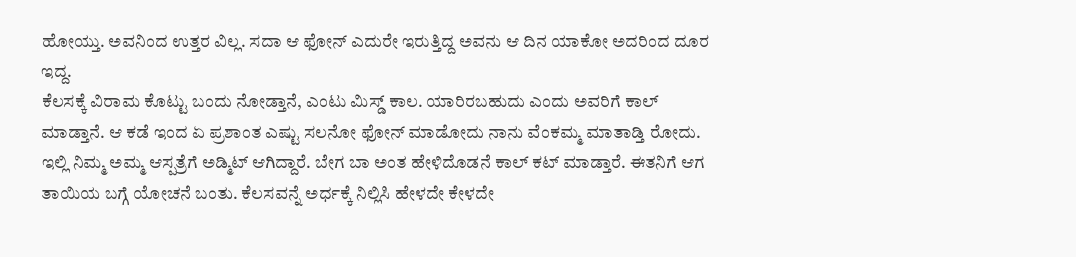ಹೋಯ್ತು. ಅವನಿಂದ ಉತ್ತರ ವಿಲ್ಲ. ಸದಾ ಆ ಫೋನ್ ಎದುರೇ ಇರುತ್ತಿದ್ದ ಅವನು ಆ ದಿನ ಯಾಕೋ ಅದರಿಂದ ದೂರ ಇದ್ದ.
ಕೆಲಸಕ್ಕೆ ವಿರಾಮ ಕೊಟ್ಟು ಬಂದು ನೋಡ್ತಾನೆ, ಎಂಟು ಮಿಸ್ಡ್ ಕಾಲ. ಯಾರಿರಬಹುದು ಎಂದು ಅವರಿಗೆ ಕಾಲ್ ಮಾಡ್ತಾನೆ. ಆ ಕಡೆ ಇಂದ ಏ ಪ್ರಶಾಂತ ಎಷ್ಟು ಸಲನೋ ಫೋನ್ ಮಾಡೋದು ನಾನು ವೆಂಕಮ್ಮ ಮಾತಾಡ್ತಿ ರೋದು. ಇಲ್ಲಿ ನಿಮ್ಮ ಅಮ್ಮ ಆಸ್ಪತ್ರೆಗೆ ಅಡ್ಮಿಟ್ ಆಗಿದ್ದಾರೆ. ಬೇಗ ಬಾ ಅಂತ ಹೇಳಿದೊಡನೆ ಕಾಲ್ ಕಟ್ ಮಾಡ್ತಾರೆ. ಈತನಿಗೆ ಆಗ ತಾಯಿಯ ಬಗ್ಗೆ ಯೋಚನೆ ಬಂತು. ಕೆಲಸವನ್ನೆ ಅರ್ಧಕ್ಕೆ ನಿಲ್ಲಿಸಿ ಹೇಳದೇ ಕೇಳದೇ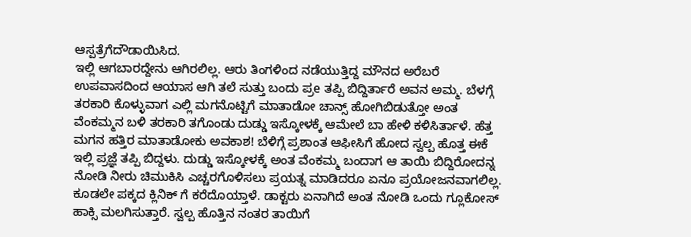ಆಸ್ಪತ್ರೆಗೆದೌಡಾಯಿಸಿದ.
ಇಲ್ಲಿ ಆಗಬಾರದ್ದೇನು ಆಗಿರಲಿಲ್ಲ. ಆರು ತಿಂಗಳಿಂದ ನಡೆಯುತ್ತಿದ್ದ ಮೌನದ ಅರೆಬರೆ ಉಪವಾಸದಿಂದ ಆಯಾಸ ಆಗಿ ತಲೆ ಸುತ್ತು ಬಂದು ಪ್ರe ತಪ್ಪಿ ಬಿದ್ದಿರ್ತಾರೆ ಅವನ ಅಮ್ಮ. ಬೆಳಗ್ಗೆ ತರಕಾರಿ ಕೊಳ್ಳುವಾಗ ಎಲ್ಲಿ ಮಗನೊಟ್ಟಿಗೆ ಮಾತಾಡೋ ಚಾನ್ಸ್ ಹೋಗಿಬಿಡುತ್ತೋ ಅಂತ ವೆಂಕಮ್ಮನ ಬಳಿ ತರಕಾರಿ ತಗೊಂಡು ದುಡ್ಡು ಇಸ್ಕೋಳಕ್ಕೆ ಆಮೇಲೆ ಬಾ ಹೇಳಿ ಕಳಿಸಿರ್ತಾಳೆ. ಹೆತ್ತ ಮಗನ ಹತ್ತಿರ ಮಾತಾಡೋಕು ಅವಕಾಶ! ಬೆಳಿಗ್ಗೆ ಪ್ರಶಾಂತ ಆಫೀಸಿಗೆ ಹೋದ ಸ್ವಲ್ಪ ಹೊತ್ತ ಈಕೆ ಇಲ್ಲಿ ಪ್ರಜ್ಞೆ ತಪ್ಪಿ ಬಿದ್ದಳು. ದುಡ್ಡು ಇಸ್ಕೋಳಕ್ಕೆ ಅಂತ ವೆಂಕಮ್ಮ ಬಂದಾಗ ಆ ತಾಯಿ ಬಿದ್ದಿರೋದನ್ನ ನೋಡಿ ನೀರು ಚಿಮುಕಿಸಿ ಎಚ್ಚರಗೊಳಿಸಲು ಪ್ರಯತ್ನ ಮಾಡಿದರೂ ಏನೂ ಪ್ರಯೋಜನವಾಗಲಿಲ್ಲ.
ಕೂಡಲೇ ಪಕ್ಕದ ಕ್ಲಿನಿಕ್ ಗೆ ಕರೆದೊಯ್ತಾಳೆ. ಡಾಕ್ಟರು ಏನಾಗಿದೆ ಅಂತ ನೋಡಿ ಒಂದು ಗ್ಲೂಕೋಸ್ ಹಾಕ್ಸಿ ಮಲಗಿಸುತ್ತಾರೆ. ಸ್ವಲ್ಪ ಹೊತ್ತಿನ ನಂತರ ತಾಯಿಗೆ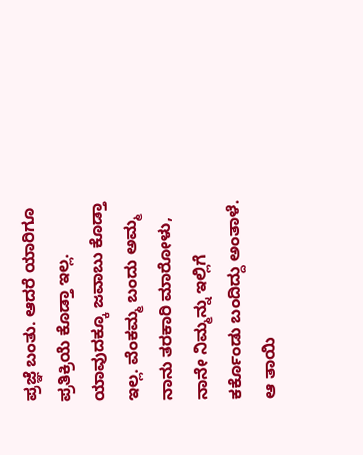ಪ್ರಜ್ಞೆ ಬಂತು. ಆದರೆ ಯಾರಿಗೂ ಪ್ರತಿಕ್ರಿಯೆ ಕೊಡ್ತಾ ಇಲ್ಲ. ಯಾವುದಕ್ಕೂ ಜವಾಬು ಕೊಡ್ತಾ ಇಲ್ಲ. ವೆಂಕಮ್ಮ ಬಂದು ಅಮ್ಮ ನಾನು ತರಕಾರಿ ಮಾರೋಳು, ನಾನೇ ನಿಮ್ಮನ್ನು ಇಲ್ಲಿಗೆ ಕರ್ಕೊಂಡು ಬಂದಿದ್ದು ಅಂತಾಳೆ. ಆ ತಾಯಿ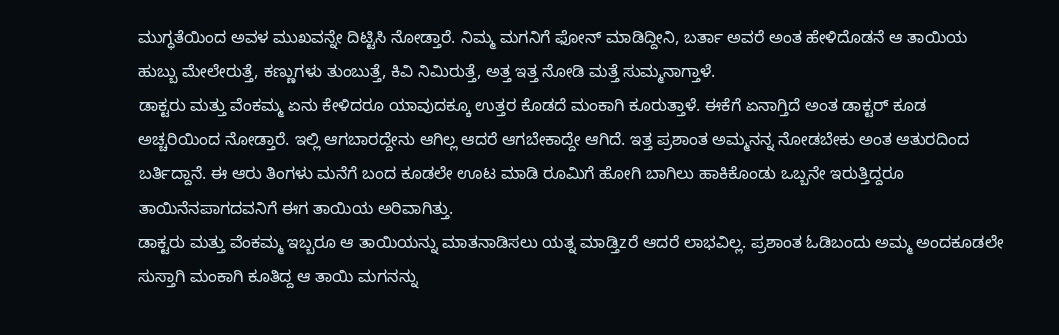ಮುಗ್ಧತೆಯಿಂದ ಅವಳ ಮುಖವನ್ನೇ ದಿಟ್ಟಿಸಿ ನೋಡ್ತಾರೆ. ನಿಮ್ಮ ಮಗನಿಗೆ ಫೋನ್ ಮಾಡಿದ್ದೀನಿ, ಬರ್ತಾ ಅವರೆ ಅಂತ ಹೇಳಿದೊಡನೆ ಆ ತಾಯಿಯ ಹುಬ್ಬು ಮೇಲೇರುತ್ತೆ, ಕಣ್ಣುಗಳು ತುಂಬುತ್ತೆ, ಕಿವಿ ನಿಮಿರುತ್ತೆ, ಅತ್ತ ಇತ್ತ ನೋಡಿ ಮತ್ತೆ ಸುಮ್ಮನಾಗ್ತಾಳೆ.
ಡಾಕ್ಟರು ಮತ್ತು ವೆಂಕಮ್ಮ ಏನು ಕೇಳಿದರೂ ಯಾವುದಕ್ಕೂ ಉತ್ತರ ಕೊಡದೆ ಮಂಕಾಗಿ ಕೂರುತ್ತಾಳೆ. ಈಕೆಗೆ ಏನಾಗ್ತಿದೆ ಅಂತ ಡಾಕ್ಟರ್ ಕೂಡ ಅಚ್ಚರಿಯಿಂದ ನೋಡ್ತಾರೆ. ಇಲ್ಲಿ ಆಗಬಾರದ್ದೇನು ಆಗಿಲ್ಲ ಆದರೆ ಆಗಬೇಕಾದ್ದೇ ಆಗಿದೆ. ಇತ್ತ ಪ್ರಶಾಂತ ಅಮ್ಮನನ್ನ ನೋಡಬೇಕು ಅಂತ ಆತುರದಿಂದ ಬರ್ತಿದ್ದಾನೆ. ಈ ಆರು ತಿಂಗಳು ಮನೆಗೆ ಬಂದ ಕೂಡಲೇ ಊಟ ಮಾಡಿ ರೂಮಿಗೆ ಹೋಗಿ ಬಾಗಿಲು ಹಾಕಿಕೊಂಡು ಒಬ್ಬನೇ ಇರುತ್ತಿದ್ದರೂ ತಾಯಿನೆನಪಾಗದವನಿಗೆ ಈಗ ತಾಯಿಯ ಅರಿವಾಗಿತ್ತು.
ಡಾಕ್ಟರು ಮತ್ತು ವೆಂಕಮ್ಮ ಇಬ್ಬರೂ ಆ ತಾಯಿಯನ್ನು ಮಾತನಾಡಿಸಲು ಯತ್ನ ಮಾಡ್ತಿzರೆ ಆದರೆ ಲಾಭವಿಲ್ಲ. ಪ್ರಶಾಂತ ಓಡಿಬಂದು ಅಮ್ಮ ಅಂದಕೂಡಲೇ ಸುಸ್ತಾಗಿ ಮಂಕಾಗಿ ಕೂತಿದ್ದ ಆ ತಾಯಿ ಮಗನನ್ನು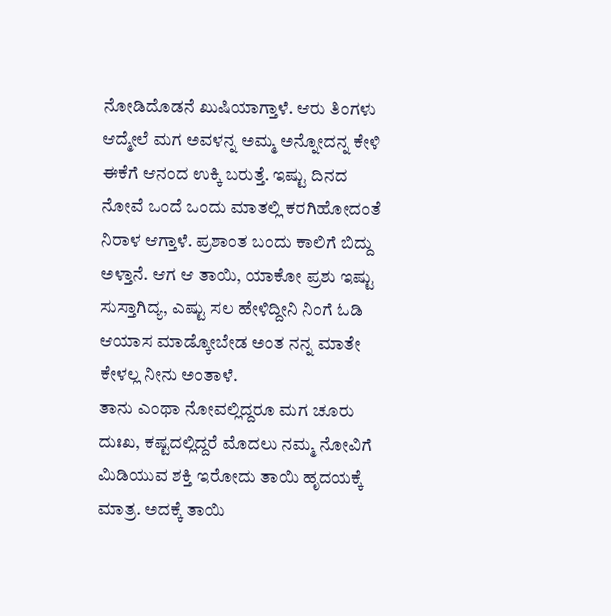ನೋಡಿದೊಡನೆ ಖುಷಿಯಾಗ್ತಾಳೆ. ಆರು ತಿಂಗಳು ಆದ್ಮೇಲೆ ಮಗ ಅವಳನ್ನ ಅಮ್ಮ ಅನ್ನೋದನ್ನ ಕೇಳಿ ಈಕೆಗೆ ಆನಂದ ಉಕ್ಕಿ ಬರುತ್ತೆ. ಇಷ್ಟು ದಿನದ ನೋವೆ ಒಂದೆ ಒಂದು ಮಾತಲ್ಲಿ ಕರಗಿಹೋದಂತೆ ನಿರಾಳ ಆಗ್ತಾಳೆ. ಪ್ರಶಾಂತ ಬಂದು ಕಾಲಿಗೆ ಬಿದ್ದು ಅಳ್ತಾನೆ. ಆಗ ಆ ತಾಯಿ, ಯಾಕೋ ಪ್ರಶು ಇಷ್ಟು ಸುಸ್ತಾಗಿದ್ಯ, ಎಷ್ಟು ಸಲ ಹೇಳಿದ್ದೀನಿ ನಿಂಗೆ ಓಡಿ ಆಯಾಸ ಮಾಡ್ಕೋಬೇಡ ಅಂತ ನನ್ನ ಮಾತೇ ಕೇಳಲ್ಲ ನೀನು ಅಂತಾಳೆ.
ತಾನು ಎಂಥಾ ನೋವಲ್ಲಿದ್ದರೂ ಮಗ ಚೂರು ದುಃಖ, ಕಷ್ಟದಲ್ಲಿದ್ದರೆ ಮೊದಲು ನಮ್ಮ ನೋವಿಗೆ ಮಿಡಿಯುವ ಶಕ್ತಿ ಇರೋದು ತಾಯಿ ಹೃದಯಕ್ಕೆ ಮಾತ್ರ. ಅದಕ್ಕೆ ತಾಯಿ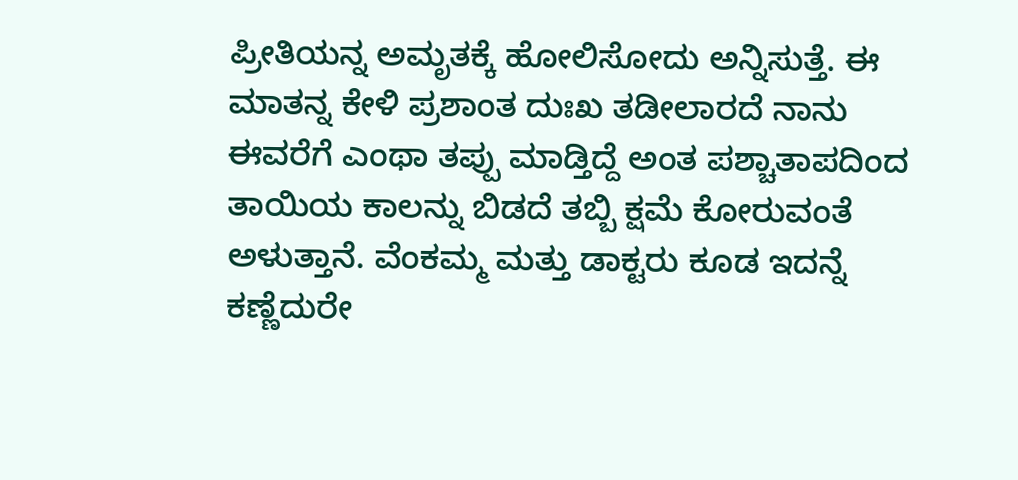ಪ್ರೀತಿಯನ್ನ ಅಮೃತಕ್ಕೆ ಹೋಲಿಸೋದು ಅನ್ನಿಸುತ್ತೆ. ಈ ಮಾತನ್ನ ಕೇಳಿ ಪ್ರಶಾಂತ ದುಃಖ ತಡೀಲಾರದೆ ನಾನು ಈವರೆಗೆ ಎಂಥಾ ತಪ್ಪು ಮಾಡ್ತಿದ್ದೆ ಅಂತ ಪಶ್ಚಾತಾಪದಿಂದ ತಾಯಿಯ ಕಾಲನ್ನು ಬಿಡದೆ ತಬ್ಬಿ ಕ್ಷಮೆ ಕೋರುವಂತೆ ಅಳುತ್ತಾನೆ. ವೆಂಕಮ್ಮ ಮತ್ತು ಡಾಕ್ಟರು ಕೂಡ ಇದನ್ನೆ ಕಣ್ಣೆದುರೇ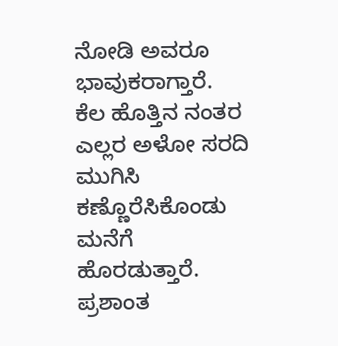ನೋಡಿ ಅವರೂ ಭಾವುಕರಾಗ್ತಾರೆ.
ಕೆಲ ಹೊತ್ತಿನ ನಂತರ ಎಲ್ಲರ ಅಳೋ ಸರದಿ ಮುಗಿಸಿ ಕಣ್ಣೊರೆಸಿಕೊಂಡು ಮನೆಗೆ ಹೊರಡುತ್ತಾರೆ. ಪ್ರಶಾಂತ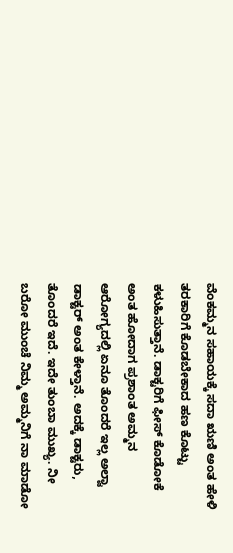ವೆಂಕಮ್ಮನ ಸಹಾಯಕ್ಕೆ ಸದಾ ಋಣಿ ಅಂತ ಹೇಳಿ ತರಕಾರಿಗೆ ಕೊಡಬೇಕಾದ ಹಣ ಕೊಟ್ಟು ಕಳುಹಿಸುತ್ತಾನೆ. ಡಾಕ್ಟರಿಗೆ ಫೀಸ್ ಕೊಡೋಕೆ ಅಂತ ಹೋದಾಗ ಪ್ರಶಾಂತ ಅಮ್ಮನ ಆರೋಗ್ಯದಲ್ಲಿ ಏನೂ ತೊಂದರೆ ಇಲ್ಲ ಅಲ್ವಾ ಡಾಕ್ಟರ್ ಅಂತ ಕೇಳ್ತಾನೆ. ಅದಕ್ಕೆ ಡಾಕ್ಟರು, ತೊಂದರೆ ಇದೆ. ಇದೇ ತುಂಬಾ ಮುಖ್ಯ. ನೀ ಬರೋ ಮುಂಚೆ ನಿಮ್ಮ ಅಮ್ಮನಿಗೆ ನಾ ಮಾಡೋ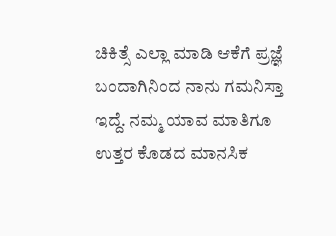ಚಿಕಿತ್ಸೆ ಎಲ್ಲಾ ಮಾಡಿ ಆಕೆಗೆ ಪ್ರಜ್ಞೆ ಬಂದಾಗಿನಿಂದ ನಾನು ಗಮನಿಸ್ತಾ ಇದ್ದೆ. ನಮ್ಮ ಯಾವ ಮಾತಿಗೂ ಉತ್ತರ ಕೊಡದ ಮಾನಸಿಕ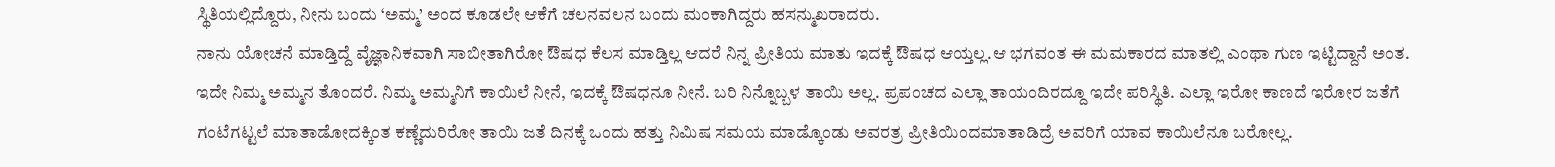ಸ್ಥಿತಿಯಲ್ಲಿದ್ದೊರು, ನೀನು ಬಂದು ‘ಅಮ್ಮ’ ಅಂದ ಕೂಡಲೇ ಆಕೆಗೆ ಚಲನವಲನ ಬಂದು ಮಂಕಾಗಿದ್ದರು ಹಸನ್ಮುಖರಾದರು.
ನಾನು ಯೋಚನೆ ಮಾಡ್ತಿದ್ದೆ ವೈಜ್ಞಾನಿಕವಾಗಿ ಸಾಬೀತಾಗಿರೋ ಔಷಧ ಕೆಲಸ ಮಾಡ್ತಿಲ್ಲ ಆದರೆ ನಿನ್ನ ಪ್ರೀತಿಯ ಮಾತು ಇದಕ್ಕೆ ಔಷಧ ಆಯ್ತಲ್ಲ.ಆ ಭಗವಂತ ಈ ಮಮಕಾರದ ಮಾತಲ್ಲಿ ಎಂಥಾ ಗುಣ ಇಟ್ಟಿದ್ದಾನೆ ಅಂತ. ಇದೇ ನಿಮ್ಮ ಅಮ್ಮನ ತೊಂದರೆ. ನಿಮ್ಮ ಅಮ್ಮನಿಗೆ ಕಾಯಿಲೆ ನೀನೆ, ಇದಕ್ಕೆ ಔಷಧನೂ ನೀನೆ. ಬರಿ ನಿನ್ನೊಬ್ಬಳ ತಾಯಿ ಅಲ್ಲ. ಪ್ರಪಂಚದ ಎಲ್ಲಾ ತಾಯಂದಿರದ್ದೂ ಇದೇ ಪರಿಸ್ಥಿತಿ. ಎಲ್ಲಾ ಇರೋ ಕಾಣದೆ ಇರೋರ ಜತೆಗೆ ಗಂಟೆಗಟ್ಟಲೆ ಮಾತಾಡೋದಕ್ಕಿಂತ ಕಣ್ಣೆದುರಿರೋ ತಾಯಿ ಜತೆ ದಿನಕ್ಕೆ ಒಂದು ಹತ್ತು ನಿಮಿಷ ಸಮಯ ಮಾಡ್ಕೊಂಡು ಅವರತ್ರ ಪ್ರೀತಿಯಿಂದಮಾತಾಡಿದ್ರೆ ಅವರಿಗೆ ಯಾವ ಕಾಯಿಲೆನೂ ಬರೋಲ್ಲ.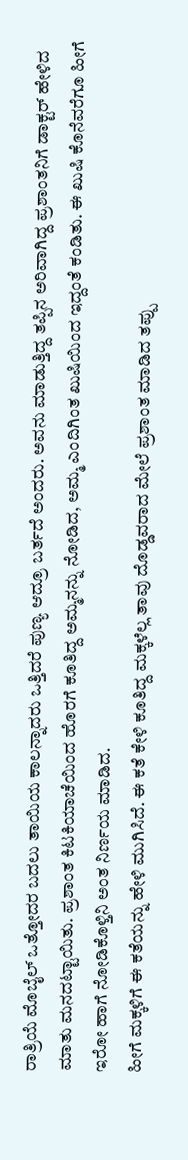ರಾತ್ರಿಯೆ ಮೊಬೈಲ್ ಒತ್ತೋದರ ಬದಲು ತಾಯಿಯ ಕಾಲನ್ನಾದರು ಒತ್ತಿದರೆ ಪುಣ್ಯ ಆದ್ರೂ ಬರ್ತದೆ ಅಂದರು. ಅವನು ಮಾಡುತ್ತಿದ್ದ ತಪ್ಪಿನ ಅರಿವಾಗಿದ್ದ ಪ್ರಶಾಂತನಿಗೆ ಡಾಕ್ಟರ್ ಹೇಳಿದ ಮಾತು ಮನದಟ್ಟಾಯಿತು. ಪ್ರಶಾಂತ ಕಿಟಕಿಯಾಚೆಯಿಂದ ಹೊರಗೆ ಕೂತಿದ್ದ ಅಮ್ಮನನ್ನು ನೋಡಿದ, ಅಮ್ಮ ಎಂದಿಗಿಂತ ಖುಷಿಯಿಂದ ಇದ್ದಂತೆ ಕಂಡಿತು. ಈ ಖುಷಿ ಕೊನೆವರೆಗೂ ಹೀಗೆ ಇರೋ ಹಾಗೆ ನೋಡಿಕೊಳ್ತಿನಿ ಅಂತ ನಿರ್ಣಯ ಮಾಡಿದ.
ಹೀಗೆ ಮಕ್ಕಳಿಗೆ ಈ ಕತೆಯನ್ನು ಹೇಳಿ ಮುಗಿಸಿದೆ. ಈ ಕತೆ ಕೇಳಿ ಕೂತಿದ್ದ ಮಕ್ಕಳೆಲ್ಲ ತಾವು ದೊಡ್ಡವರಾದ ಮೇಲೆ ಪ್ರಶಾಂತ ಮಾಡಿದ ತಪ್ಪು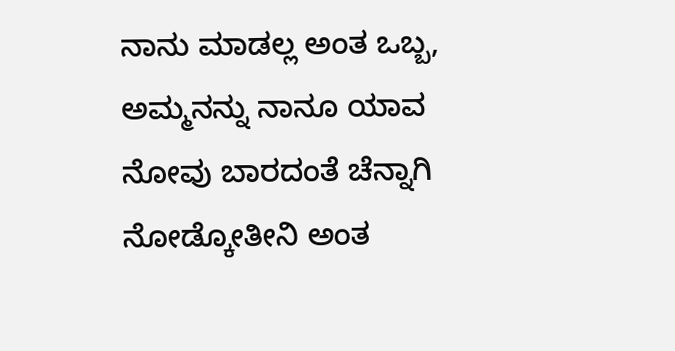ನಾನು ಮಾಡಲ್ಲ ಅಂತ ಒಬ್ಬ, ಅಮ್ಮನನ್ನು ನಾನೂ ಯಾವ ನೋವು ಬಾರದಂತೆ ಚೆನ್ನಾಗಿ ನೋಡ್ಕೋತೀನಿ ಅಂತ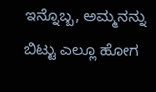ಇನ್ನೊಬ್ಬ, ಅಮ್ಮನನ್ನು ಬಿಟ್ಟು ಎಲ್ಲೂ ಹೋಗ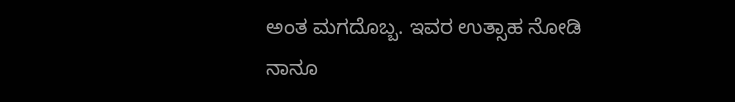ಅಂತ ಮಗದೊಬ್ಬ. ಇವರ ಉತ್ಸಾಹ ನೋಡಿ ನಾನೂ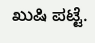ಖುಷಿ ಪಟ್ಟೆ.